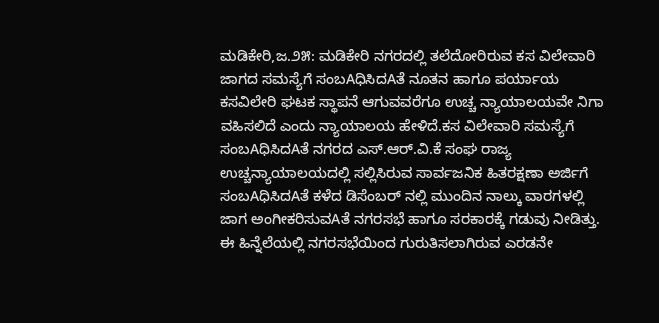ಮಡಿಕೇರಿ,ಜ.೨೫: ಮಡಿಕೇರಿ ನಗರದಲ್ಲಿ ತಲೆದೋರಿರುವ ಕಸ ವಿಲೇವಾರಿ ಜಾಗದ ಸಮಸ್ಯೆಗೆ ಸಂಬAಧಿಸಿದAತೆ ನೂತನ ಹಾಗೂ ಪರ್ಯಾಯ ಕಸವಿಲೇರಿ ಘಟಕ ಸ್ಥಾಪನೆ ಆಗುವವರೆಗೂ ಉಚ್ಚ ನ್ಯಾಯಾಲಯವೇ ನಿಗಾ ವಹಿಸಲಿದೆ ಎಂದು ನ್ಯಾಯಾಲಯ ಹೇಳಿದೆ.ಕಸ ವಿಲೇವಾರಿ ಸಮಸ್ಯೆಗೆ ಸಂಬAಧಿಸಿದAತೆ ನಗರದ ಎಸ್.ಆರ್.ವಿ.ಕೆ ಸಂಘ ರಾಜ್ಯ ಉಚ್ಚನ್ಯಾಯಾಲಯದಲ್ಲಿ ಸಲ್ಲಿಸಿರುವ ಸಾರ್ವಜನಿಕ ಹಿತರಕ್ಷಣಾ ಅರ್ಜಿಗೆ ಸಂಬAಧಿಸಿದAತೆ ಕಳೆದ ಡಿಸೆಂಬರ್ ನಲ್ಲಿ ಮುಂದಿನ ನಾಲ್ಕು ವಾರಗಳಲ್ಲಿ ಜಾಗ ಅಂಗೀಕರಿಸುವAತೆ ನಗರಸಭೆ ಹಾಗೂ ಸರಕಾರಕ್ಕೆ ಗಡುವು ನೀಡಿತ್ತು. ಈ ಹಿನ್ನೆಲೆಯಲ್ಲಿ ನಗರಸಭೆಯಿಂದ ಗುರುತಿಸಲಾಗಿರುವ ಎರಡನೇ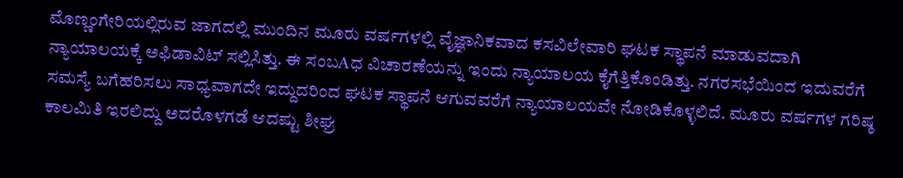ಮೊಣ್ಣಂಗೇರಿಯಲ್ಲಿರುವ ಜಾಗದಲ್ಲಿ ಮುಂದಿನ ಮೂರು ವರ್ಷಗಳಲ್ಲಿ ವೈಜ್ಞಾನಿಕವಾದ ಕಸವಿಲೇವಾರಿ ಘಟಕ ಸ್ಥಾಪನೆ ಮಾಡುವದಾಗಿ ನ್ಯಾಯಾಲಯಕ್ಕೆ ಅಫಿಡಾವಿಟ್ ಸಲ್ಲಿಸಿತ್ತು. ಈ ಸಂಬAಧ ವಿಚಾರಣೆಯನ್ನು ಇಂದು ನ್ಯಾಯಾಲಯ ಕೈಗೆತ್ತಿಕೊಂಡಿತ್ತು. ನಗರಸಭೆಯಿಂದ ಇದುವರೆಗೆ ಸಮಸ್ಯೆ ಬಗೆಹರಿಸಲು ಸಾಧ್ಯವಾಗದೇ ಇದ್ದುದರಿಂದ ಘಟಕ ಸ್ಥಾಪನೆ ಆಗುವವರೆಗೆ ನ್ಯಾಯಾಲಯವೇ ನೋಡಿಕೊಳ್ಳಲಿದೆ. ಮೂರು ವರ್ಷಗಳ ಗರಿಷ್ಠ ಕಾಲಮಿತಿ ಇರಲಿದ್ದು ಅದರೊಳಗಡೆ ಆದಷ್ಟು ಶೀಘ್ರ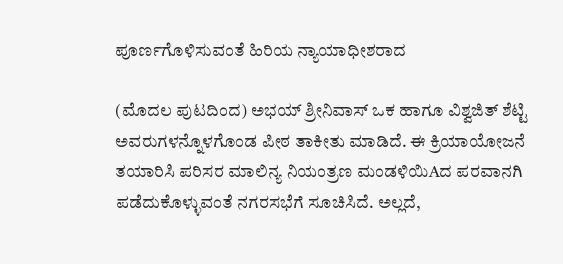ಪೂರ್ಣಗೊಳಿಸುವಂತೆ ಹಿರಿಯ ನ್ಯಾಯಾಧೀಶರಾದ

(ಮೊದಲ ಪುಟದಿಂದ) ಅಭಯ್ ಶ್ರೀನಿವಾಸ್ ಒಕ ಹಾಗೂ ವಿಶ್ವಜಿತ್ ಶೆಟ್ಟಿ ಅವರುಗಳನ್ನೊಳಗೊಂಡ ಪೀಠ ತಾಕೀತು ಮಾಡಿದೆ. ಈ ಕ್ರಿಯಾಯೋಜನೆ ತಯಾರಿಸಿ ಪರಿಸರ ಮಾಲಿನ್ಯ ನಿಯಂತ್ರಣ ಮಂಡಳಿಯಿAದ ಪರವಾನಗಿ ಪಡೆದುಕೊಳ್ಳುವಂತೆ ನಗರಸಭೆಗೆ ಸೂಚಿಸಿದೆ. ಅಲ್ಲದೆ,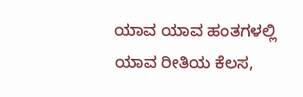ಯಾವ ಯಾವ ಹಂತಗಳಲ್ಲಿ ಯಾವ ರೀತಿಯ ಕೆಲಸ,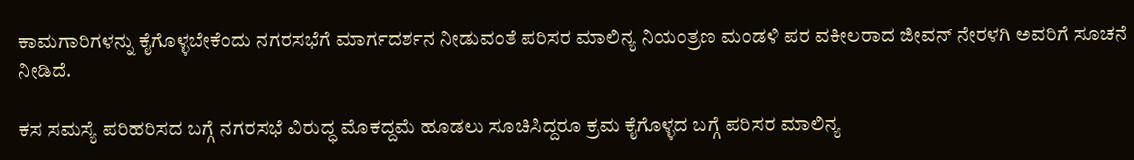ಕಾಮಗಾರಿಗಳನ್ನು ಕೈಗೊಳ್ಳಬೇಕೆಂದು ನಗರಸಭೆಗೆ ಮಾರ್ಗದರ್ಶನ ನೀಡುವಂತೆ ಪರಿಸರ ಮಾಲಿನ್ಯ ನಿಯಂತ್ರಣ ಮಂಡಳಿ ಪರ ವಕೀಲರಾದ ಜೀವನ್ ನೇರಳಗಿ ಅವರಿಗೆ ಸೂಚನೆ ನೀಡಿದೆ.

ಕಸ ಸಮಸ್ಯೆ ಪರಿಹರಿಸದ ಬಗ್ಗೆ ನಗರಸಭೆ ವಿರುದ್ಧ ಮೊಕದ್ದಮೆ ಹೂಡಲು ಸೂಚಿಸಿದ್ದರೂ ಕ್ರಮ ಕೈಗೊಳ್ಳದ ಬಗ್ಗೆ ಪರಿಸರ ಮಾಲಿನ್ಯ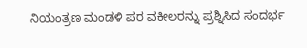ನಿಯಂತ್ರಣ ಮಂಡಳಿ ಪರ ವಕೀಲರನ್ನು ಪ್ರಶ್ನಿಸಿದ ಸಂದರ್ಭ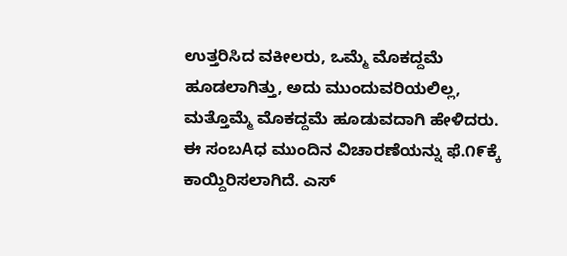ಉತ್ತರಿಸಿದ ವಕೀಲರು, ಒಮ್ಮೆ ಮೊಕದ್ದಮೆ ಹೂಡಲಾಗಿತ್ತು, ಅದು ಮುಂದುವರಿಯಲಿಲ್ಲ, ಮತ್ತೊಮ್ಮೆ ಮೊಕದ್ದಮೆ ಹೂಡುವದಾಗಿ ಹೇಳಿದರು. ಈ ಸಂಬAಧ ಮುಂದಿನ ವಿಚಾರಣೆಯನ್ನು ಫೆ.೧೯ಕ್ಕೆ ಕಾಯ್ದಿರಿಸಲಾಗಿದೆ. ಎಸ್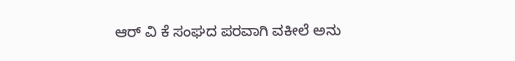ಆರ್ ವಿ ಕೆ ಸಂಘದ ಪರವಾಗಿ ವಕೀಲೆ ಅನು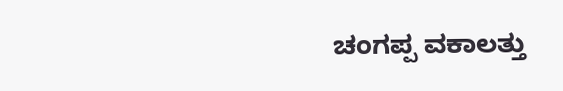ಚಂಗಪ್ಪ ವಕಾಲತ್ತು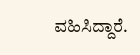ವಹಿಸಿದ್ದಾರೆ.